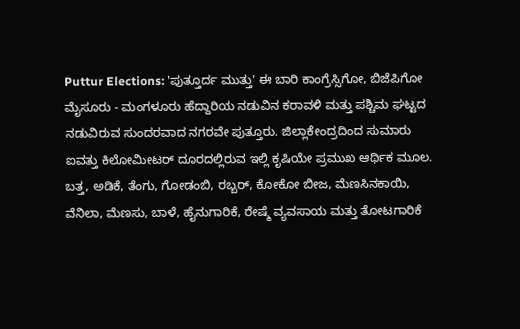Puttur Elections: 'ಪುತ್ತೂರ್ದ ಮುತ್ತು' ಈ ಬಾರಿ ಕಾಂಗ್ರೆಸ್ಸಿಗೋ, ಬಿಜೆಪಿಗೋ
ಮೈಸೂರು - ಮಂಗಳೂರು ಹೆದ್ದಾರಿಯ ನಡುವಿನ ಕರಾವಳಿ ಮತ್ತು ಪಶ್ಚಿಮ ಘಟ್ಟದ ನಡುವಿರುವ ಸುಂದರವಾದ ನಗರವೇ ಪುತ್ತೂರು. ಜಿಲ್ಲಾಕೇಂದ್ರದಿಂದ ಸುಮಾರು ಐವತ್ತು ಕಿಲೋಮೀಟರ್ ದೂರದಲ್ಲಿರುವ ಇಲ್ಲಿ ಕೃಷಿಯೇ ಪ್ರಮುಖ ಆರ್ಥಿಕ ಮೂಲ. ಬತ್ತ, ಅಡಿಕೆ, ತೆಂಗು, ಗೋಡಂಬಿ, ರಬ್ಬರ್, ಕೋಕೋ ಬೀಜ, ಮೆಣಸಿನಕಾಯಿ, ವೆನಿಲಾ, ಮೆಣಸು, ಬಾಳೆ, ಹೈನುಗಾರಿಕೆ, ರೇಷ್ಮೆ ವ್ಯವಸಾಯ ಮತ್ತು ತೋಟಗಾರಿಕೆ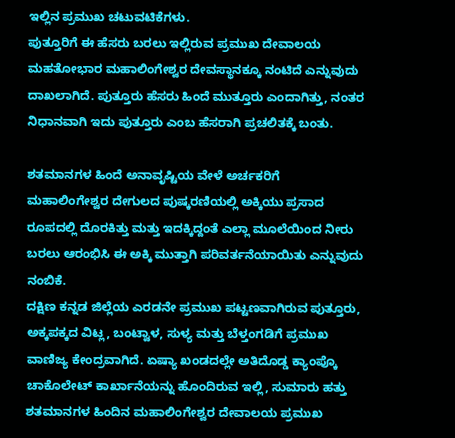ಇಲ್ಲಿನ ಪ್ರಮುಖ ಚಟುವಟಿಕೆಗಳು.
ಪುತ್ತೂರಿಗೆ ಈ ಹೆಸರು ಬರಲು ಇಲ್ಲಿರುವ ಪ್ರಮುಖ ದೇವಾಲಯ ಮಹತೋಭಾರ ಮಹಾಲಿಂಗೇಶ್ವರ ದೇವಸ್ಥಾನಕ್ಕೂ ನಂಟಿದೆ ಎನ್ನುವುದು ದಾಖಲಾಗಿದೆ. ಪುತ್ತೂರು ಹೆಸರು ಹಿಂದೆ ಮುತ್ತೂರು ಎಂದಾಗಿತ್ತು, ನಂತರ ನಿಧಾನವಾಗಿ ಇದು ಪುತ್ತೂರು ಎಂಬ ಹೆಸರಾಗಿ ಪ್ರಚಲಿತಕ್ಕೆ ಬಂತು.

ಶತಮಾನಗಳ ಹಿಂದೆ ಅನಾವೃಷ್ಟಿಯ ವೇಳೆ ಅರ್ಚಕರಿಗೆ ಮಹಾಲಿಂಗೇಶ್ವರ ದೇಗುಲದ ಪುಷ್ಕರಣಿಯಲ್ಲಿ ಅಕ್ಕಿಯು ಪ್ರಸಾದ ರೂಪದಲ್ಲಿ ದೊರಕಿತ್ತು ಮತ್ತು ಇದಕ್ಕಿದ್ದಂತೆ ಎಲ್ಲಾ ಮೂಲೆಯಿಂದ ನೀರು ಬರಲು ಆರಂಭಿಸಿ ಈ ಅಕ್ಕಿ ಮುತ್ತಾಗಿ ಪರಿವರ್ತನೆಯಾಯಿತು ಎನ್ನುವುದು ನಂಬಿಕೆ.
ದಕ್ಷಿಣ ಕನ್ನಡ ಜಿಲ್ಲೆಯ ಎರಡನೇ ಪ್ರಮುಖ ಪಟ್ಟಣವಾಗಿರುವ ಪುತ್ತೂರು, ಅಕ್ಕಪಕ್ಕದ ವಿಟ್ಲ, ಬಂಟ್ವಾಳ, ಸುಳ್ಯ ಮತ್ತು ಬೆಳ್ತಂಗಡಿಗೆ ಪ್ರಮುಖ ವಾಣಿಜ್ಯ ಕೇಂದ್ರವಾಗಿದೆ. ಏಷ್ಯಾ ಖಂಡದಲ್ಲೇ ಅತಿದೊಡ್ಡ ಕ್ಯಾಂಪ್ಕೊ ಚಾಕೊಲೇಟ್ ಕಾರ್ಖಾನೆಯನ್ನು ಹೊಂದಿರುವ ಇಲ್ಲಿ, ಸುಮಾರು ಹತ್ತು ಶತಮಾನಗಳ ಹಿಂದಿನ ಮಹಾಲಿಂಗೇಶ್ವರ ದೇವಾಲಯ ಪ್ರಮುಖ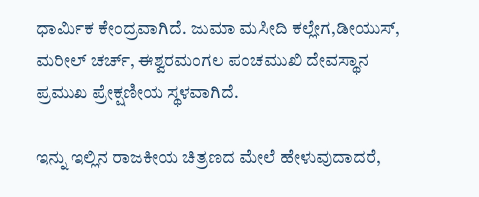ಧಾರ್ಮಿಕ ಕೇಂದ್ರವಾಗಿದೆ. ಜುಮಾ ಮಸೀದಿ ಕಲ್ಲೇಗ,ಡೀಯುಸ್, ಮರೀಲ್ ಚರ್ಚ್, ಈಶ್ವರಮಂಗಲ ಪಂಚಮುಖಿ ದೇವಸ್ಥಾನ ಪ್ರಮುಖ ಪ್ರೇಕ್ಷಣೀಯ ಸ್ಥಳವಾಗಿದೆ.

ಇನ್ನು ಇಲ್ಲಿನ ರಾಜಕೀಯ ಚಿತ್ರಣದ ಮೇಲೆ ಹೇಳುವುದಾದರೆ,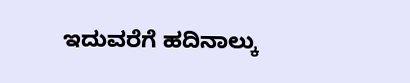ಇದುವರೆಗೆ ಹದಿನಾಲ್ಕು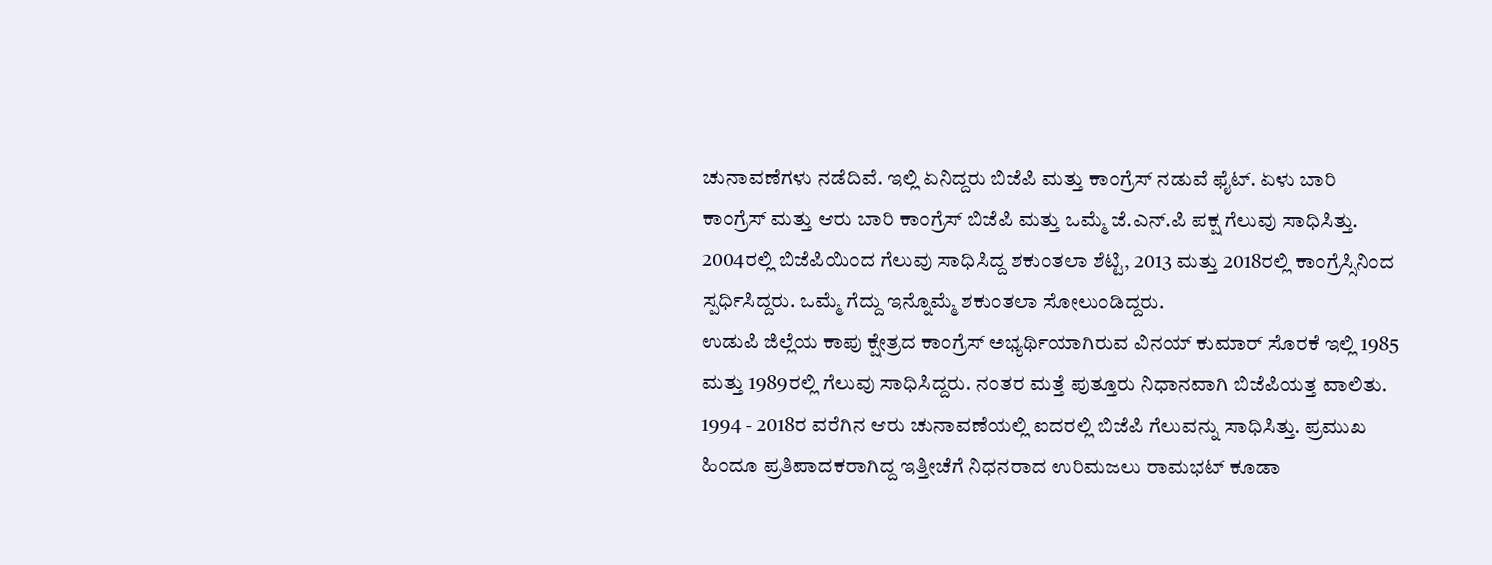ಚುನಾವಣೆಗಳು ನಡೆದಿವೆ. ಇಲ್ಲಿ ಏನಿದ್ದರು ಬಿಜೆಪಿ ಮತ್ತು ಕಾಂಗ್ರೆಸ್ ನಡುವೆ ಫೈಟ್. ಏಳು ಬಾರಿ ಕಾಂಗ್ರೆಸ್ ಮತ್ತು ಆರು ಬಾರಿ ಕಾಂಗ್ರೆಸ್ ಬಿಜೆಪಿ ಮತ್ತು ಒಮ್ಮೆ ಜೆ.ಎನ್.ಪಿ ಪಕ್ಷ ಗೆಲುವು ಸಾಧಿಸಿತ್ತು. 2004ರಲ್ಲಿ ಬಿಜೆಪಿಯಿಂದ ಗೆಲುವು ಸಾಧಿಸಿದ್ದ ಶಕುಂತಲಾ ಶೆಟ್ಟಿ, 2013 ಮತ್ತು 2018ರಲ್ಲಿ ಕಾಂಗ್ರೆಸ್ಸಿನಿಂದ ಸ್ಪರ್ಧಿಸಿದ್ದರು. ಒಮ್ಮೆ ಗೆದ್ದು ಇನ್ನೊಮ್ಮೆ ಶಕುಂತಲಾ ಸೋಲುಂಡಿದ್ದರು.
ಉಡುಪಿ ಜಿಲ್ಲೆಯ ಕಾಪು ಕ್ಷೇತ್ರದ ಕಾಂಗ್ರೆಸ್ ಅಭ್ಯರ್ಥಿಯಾಗಿರುವ ವಿನಯ್ ಕುಮಾರ್ ಸೊರಕೆ ಇಲ್ಲಿ 1985 ಮತ್ತು 1989ರಲ್ಲಿ ಗೆಲುವು ಸಾಧಿಸಿದ್ದರು. ನಂತರ ಮತ್ತೆ ಪುತ್ತೂರು ನಿಧಾನವಾಗಿ ಬಿಜೆಪಿಯತ್ತ ವಾಲಿತು. 1994 - 2018ರ ವರೆಗಿನ ಆರು ಚುನಾವಣೆಯಲ್ಲಿ ಐದರಲ್ಲಿ ಬಿಜೆಪಿ ಗೆಲುವನ್ನು ಸಾಧಿಸಿತ್ತು. ಪ್ರಮುಖ ಹಿಂದೂ ಪ್ರತಿಪಾದಕರಾಗಿದ್ದ ಇತ್ತೀಚೆಗೆ ನಿಧನರಾದ ಉರಿಮಜಲು ರಾಮಭಟ್ ಕೂಡಾ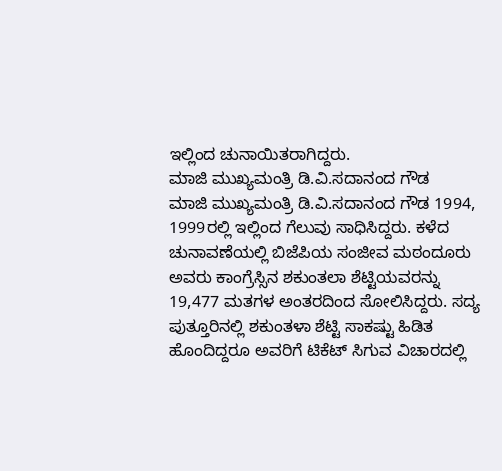ಇಲ್ಲಿಂದ ಚುನಾಯಿತರಾಗಿದ್ದರು.
ಮಾಜಿ ಮುಖ್ಯಮಂತ್ರಿ ಡಿ.ವಿ.ಸದಾನಂದ ಗೌಡ
ಮಾಜಿ ಮುಖ್ಯಮಂತ್ರಿ ಡಿ.ವಿ.ಸದಾನಂದ ಗೌಡ 1994, 1999ರಲ್ಲಿ ಇಲ್ಲಿಂದ ಗೆಲುವು ಸಾಧಿಸಿದ್ದರು. ಕಳೆದ ಚುನಾವಣೆಯಲ್ಲಿ ಬಿಜೆಪಿಯ ಸಂಜೀವ ಮಠಂದೂರು ಅವರು ಕಾಂಗ್ರೆಸ್ಸಿನ ಶಕುಂತಲಾ ಶೆಟ್ಟಿಯವರನ್ನು 19,477 ಮತಗಳ ಅಂತರದಿಂದ ಸೋಲಿಸಿದ್ದರು. ಸದ್ಯ ಪುತ್ತೂರಿನಲ್ಲಿ ಶಕುಂತಳಾ ಶೆಟ್ಟಿ ಸಾಕಷ್ಟು ಹಿಡಿತ ಹೊಂದಿದ್ದರೂ ಅವರಿಗೆ ಟಿಕೆಟ್ ಸಿಗುವ ವಿಚಾರದಲ್ಲಿ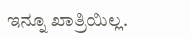ಇನ್ನೂ ಖಾತ್ರಿಯಿಲ್ಲ.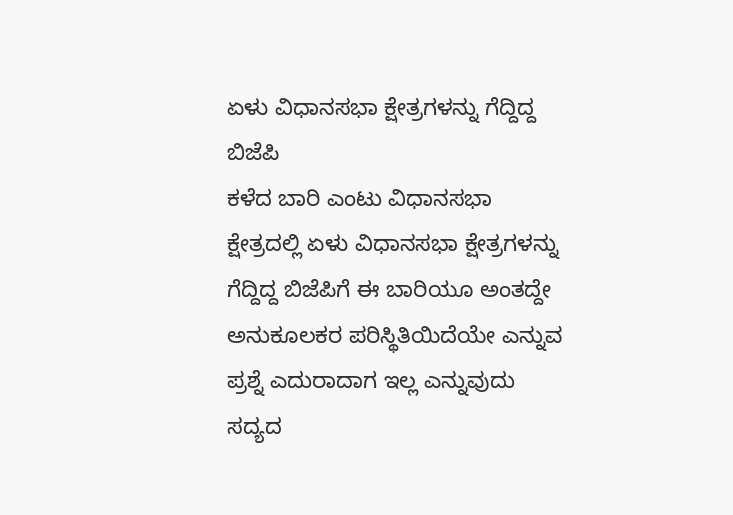ಏಳು ವಿಧಾನಸಭಾ ಕ್ಷೇತ್ರಗಳನ್ನು ಗೆದ್ದಿದ್ದ ಬಿಜೆಪಿ
ಕಳೆದ ಬಾರಿ ಎಂಟು ವಿಧಾನಸಭಾ ಕ್ಷೇತ್ರದಲ್ಲಿ ಏಳು ವಿಧಾನಸಭಾ ಕ್ಷೇತ್ರಗಳನ್ನು ಗೆದ್ದಿದ್ದ ಬಿಜೆಪಿಗೆ ಈ ಬಾರಿಯೂ ಅಂತದ್ದೇ ಅನುಕೂಲಕರ ಪರಿಸ್ಥಿತಿಯಿದೆಯೇ ಎನ್ನುವ ಪ್ರಶ್ನೆ ಎದುರಾದಾಗ ಇಲ್ಲ ಎನ್ನುವುದು ಸದ್ಯದ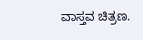ವಾಸ್ತವ ಚಿತ್ರಣ.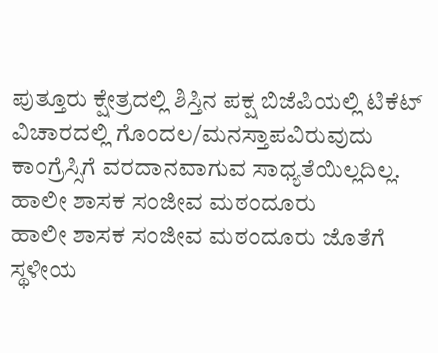ಪುತ್ತೂರು ಕ್ಷೇತ್ರದಲ್ಲಿ ಶಿಸ್ತಿನ ಪಕ್ಷ ಬಿಜೆಪಿಯಲ್ಲಿ ಟಿಕೆಟ್ ವಿಚಾರದಲ್ಲಿ ಗೊಂದಲ/ಮನಸ್ತಾಪವಿರುವುದು ಕಾಂಗ್ರೆಸ್ಸಿಗೆ ವರದಾನವಾಗುವ ಸಾಧ್ಯತೆಯಿಲ್ಲದಿಲ್ಲ.
ಹಾಲೀ ಶಾಸಕ ಸಂಜೀವ ಮಠಂದೂರು
ಹಾಲೀ ಶಾಸಕ ಸಂಜೀವ ಮಠಂದೂರು ಜೊತೆಗೆ ಸ್ಥಳೀಯ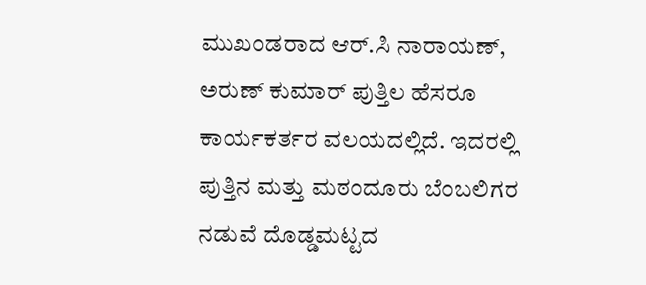ಮುಖಂಡರಾದ ಆರ್.ಸಿ ನಾರಾಯಣ್, ಅರುಣ್ ಕುಮಾರ್ ಪುತ್ತಿಲ ಹೆಸರೂ ಕಾರ್ಯಕರ್ತರ ವಲಯದಲ್ಲಿದೆ. ಇದರಲ್ಲಿ ಪುತ್ತಿನ ಮತ್ತು ಮಠಂದೂರು ಬೆಂಬಲಿಗರ ನಡುವೆ ದೊಡ್ಡಮಟ್ಟದ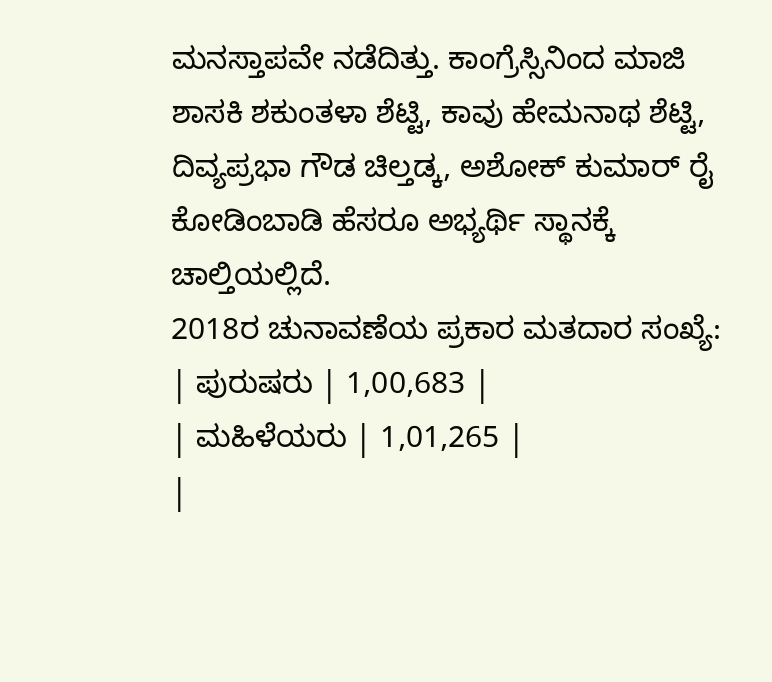ಮನಸ್ತಾಪವೇ ನಡೆದಿತ್ತು. ಕಾಂಗ್ರೆಸ್ಸಿನಿಂದ ಮಾಜಿ ಶಾಸಕಿ ಶಕುಂತಳಾ ಶೆಟ್ಟಿ, ಕಾವು ಹೇಮನಾಥ ಶೆಟ್ಟಿ, ದಿವ್ಯಪ್ರಭಾ ಗೌಡ ಚಿಲ್ತಡ್ಕ, ಅಶೋಕ್ ಕುಮಾರ್ ರೈ ಕೋಡಿಂಬಾಡಿ ಹೆಸರೂ ಅಭ್ಯರ್ಥಿ ಸ್ಥಾನಕ್ಕೆ ಚಾಲ್ತಿಯಲ್ಲಿದೆ.
2018ರ ಚುನಾವಣೆಯ ಪ್ರಕಾರ ಮತದಾರ ಸಂಖ್ಯೆ:
| ಪುರುಷರು | 1,00,683 |
| ಮಹಿಳೆಯರು | 1,01,265 |
|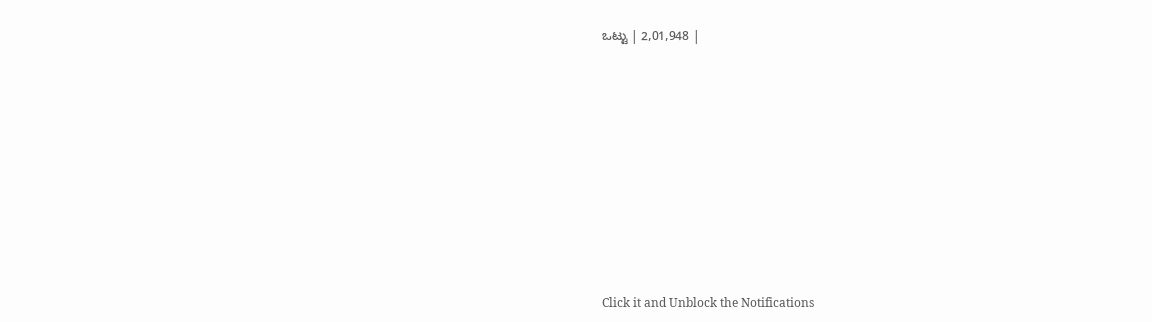ಒಟ್ಟು | 2,01,948 |












Click it and Unblock the Notifications